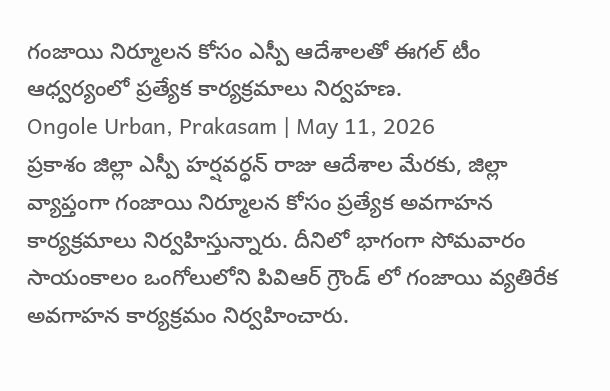గంజాయి నిర్మూలన కోసం ఎస్పీ ఆదేశాలతో ఈగల్ టీం ఆధ్వర్యంలో ప్రత్యేక కార్యక్రమాలు నిర్వహణ.
Ongole Urban, Prakasam | May 11, 2026
ప్రకాశం జిల్లా ఎస్పీ హర్షవర్ధన్ రాజు ఆదేశాల మేరకు, జిల్లా వ్యాప్తంగా గంజాయి నిర్మూలన కోసం ప్రత్యేక అవగాహన కార్యక్రమాలు నిర్వహిస్తున్నారు. దీనిలో భాగంగా సోమవారం సాయంకాలం ఒంగోలులోని పివిఆర్ గ్రౌండ్ లో గంజాయి వ్యతిరేక అవగాహన కార్యక్రమం నిర్వహించారు.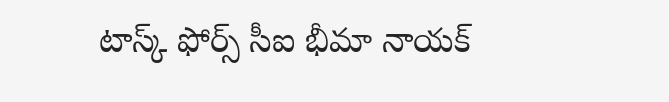టాస్క్ ఫోర్స్ సీఐ భీమా నాయక్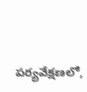పర్యవేక్షణలో,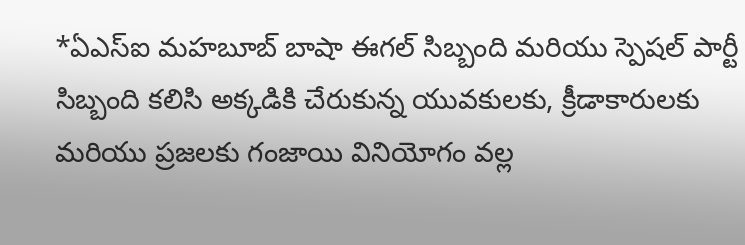*ఏఎస్ఐ మహబూబ్ బాషా ఈగల్ సిబ్బంది మరియు స్పెషల్ పార్టీ సిబ్బంది కలిసి అక్కడికి చేరుకున్న యువకులకు, క్రీడాకారులకు మరియు ప్రజలకు గంజాయి వినియోగం వల్ల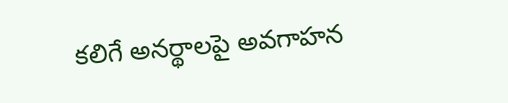కలిగే అనర్థాలపై అవగాహన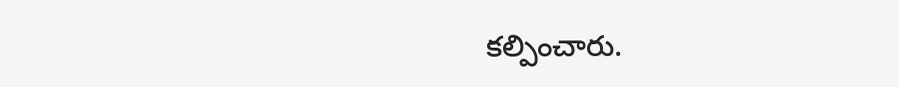కల్పించారు.